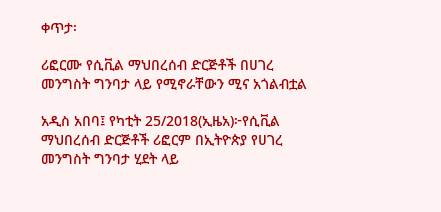ቀጥታ፡

ሪፎርሙ የሲቪል ማህበረሰብ ድርጅቶች በሀገረ መንግስት ግንባታ ላይ የሚኖራቸውን ሚና አጎልብቷል

አዲስ አበባ፤ የካቲት 25/2018(ኢዜአ)፦የሲቪል ማህበረሰብ ድርጅቶች ሪፎርም በኢትዮጵያ የሀገረ መንግስት ግንባታ ሂደት ላይ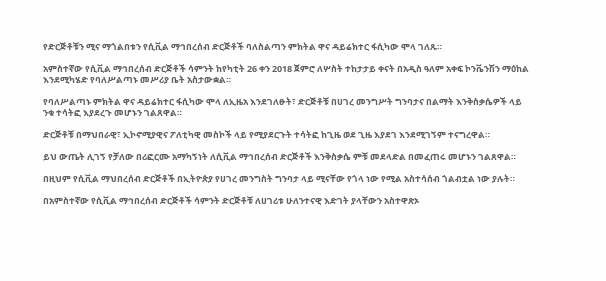የድርጅቶቹን ሚና ማጎልበቱን የሲቪል ማኅበረሰብ ድርጅቶች ባለስልጣን ምክትል ዋና ዳይሬክተር ፋሲካው ሞላ ገለጹ።

አምስተኛው የሲቪል ማኅበረሰብ ድርጅቶች ሳምንት ከየካቲት 26 ቀን 2018 ጀምሮ ለሦስት ተከታታይ ቀናት በአዲስ ዓለም አቀፍ ኮንቬንሽን ማዕከል እንደሚካሄድ የባለሥልጣኑ መሥሪያ ቤት አስታውቋል።

የባለሥልጣኑ ምክትል ዋና ዳይሬክተር ፋሲካው ሞላ ለኢዜአ እንደገለፁት፣ ድርጅቶቹ በሀገረ መንግሥት ግንባታና በልማት እንቅስቃሴዎች ላይ ንቁ ተሳትፎ እያደረጉ መሆኑን ገልጸዋል።

ድርጅቶቹ በማህበራዊ፣ ኢኮኖሚያዊና ፖለቲካዊ መስኮች ላይ የሚያደርጉት ተሳትፎ ከጊዜ ወደ ጊዜ እያደገ እንደሚገኝም ተናግረዋል።

ይህ ውጤት ሊገኝ የቻለው በሪፎርሙ አማካኝነት ለሲቪል ማኅበረሰብ ድርጅቶች እንቅስቃሴ ምቹ መደላድል በመፈጠሩ መሆኑን ገልጸዋል።

በዚህም የሲቪል ማህበረሰብ ድርጅቶች በኢትዮጵያ የሀገረ መንግስት ግንባታ ላይ ሚናቸው የጎላ ነው የሚል አስተሳሰብ ጎልብቷል ነው ያሉት።

በአምስተኛው የሲቪል ማኅበረሰብ ድርጅቶች ሳምንት ድርጅቶቹ ለሀገሪቱ ሁለንተናዊ እድገት ያላቸውን አስተዋጽኦ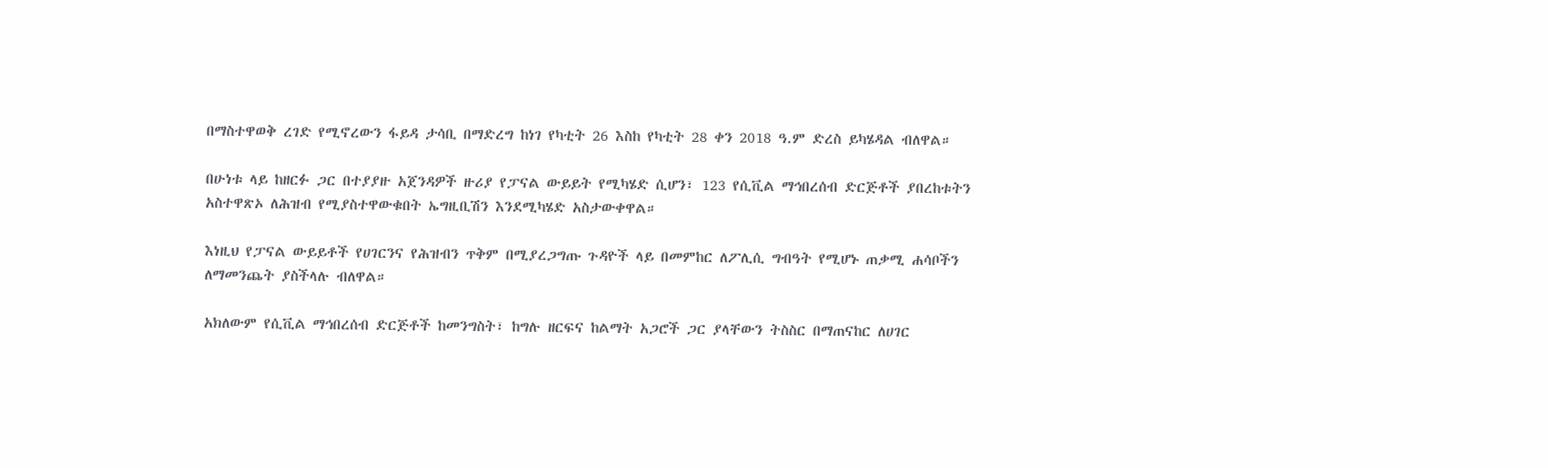በማስተዋወቅ ረገድ የሚኖረውን ፋይዳ ታሳቢ በማድረግ ከነገ የካቲት 26 እስከ የካቲት 28 ቀን 2018 ዓ.ም ድረስ ይካሄዳል ብለዋል።

በሁነቱ ላይ ከዘርፉ ጋር በተያያዙ አጀንዳዎች ዙሪያ የፓናል ውይይት የሚካሄድ ሲሆን፣ 123 የሲቪል ማኅበረሰብ ድርጅቶች ያበረከቱትን አስተዋጽኦ ለሕዝብ የሚያስተዋውቁበት ኤግዚቢሽን እንደሚካሄድ አስታውቀዋል።

እነዚህ የፓናል ውይይቶች የሀገርንና የሕዝብን ጥቅም በሚያረጋግጡ ጉዳዮች ላይ በመምከር ለፖሊሲ ግብዓት የሚሆኑ ጠቃሚ ሐሳቦችን ለማመንጨት ያስችላሉ ብለዋል።

አክለውም የሲቪል ማኅበረሰብ ድርጅቶች ከመንግስት፣ ከግሉ ዘርፍና ከልማት አጋሮች ጋር ያላቸውን ትስስር በማጠናከር ለሀገር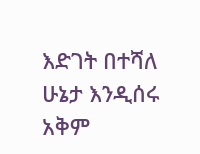እድገት በተሻለ ሁኔታ እንዲሰሩ አቅም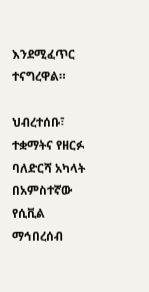እንደሚፈጥር ተናግረዋል።

ህብረተሰቡ፣ ተቋማትና የዘርፉ ባለድርሻ አካላት በአምስተኛው የሲቪል ማኅበረሰብ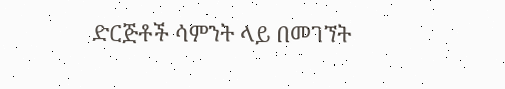ድርጅቶች ሳምንት ላይ በመገኘት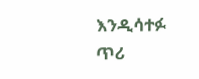እንዲሳተፉ ጥሪ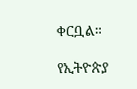ቀርቧል።

የኢትዮጵያ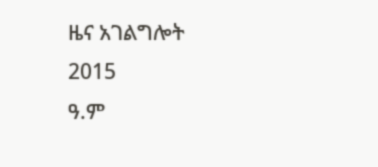ዜና አገልግሎት
2015
ዓ.ም